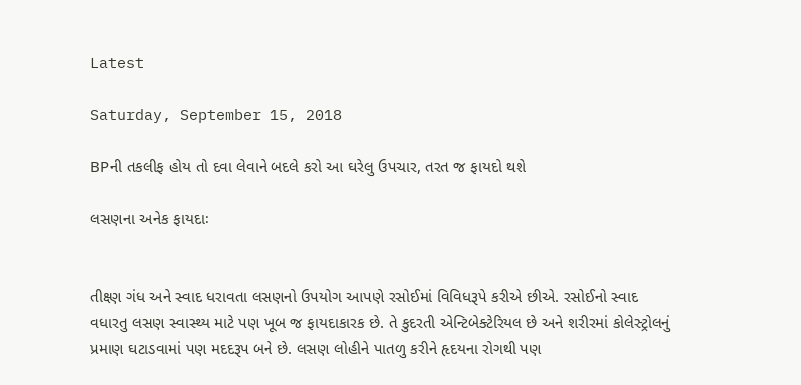Latest

Saturday, September 15, 2018

BPની તકલીફ હોય તો દવા લેવાને બદલે કરો આ ઘરેલુ ઉપચાર, તરત જ ફાયદો થશે

લસણના અનેક ફાયદાઃ


તીક્ષ્ણ ગંધ અને સ્વાદ ધરાવતા લસણનો ઉપયોગ આપણે રસોઈમાં વિવિધરૂપે કરીએ છીએ. રસોઈનો સ્વાદ વધારતુ લસણ સ્વાસ્થ્ય માટે પણ ખૂબ જ ફાયદાકારક છે. તે કુદરતી એન્ટિબેક્ટેરિયલ છે અને શરીરમાં કોલેસ્ટ્રોલનું પ્રમાણ ઘટાડવામાં પણ મદદરૂપ બને છે. લસણ લોહીને પાતળુ કરીને હૃદયના રોગથી પણ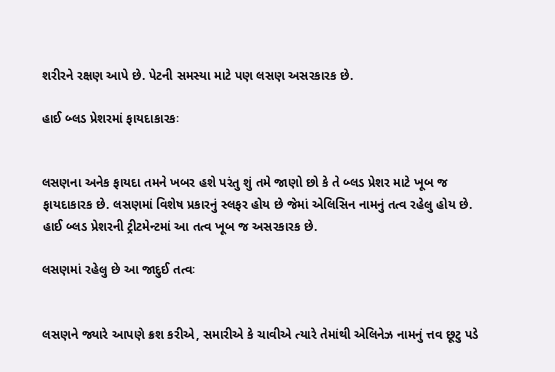શરીરને રક્ષણ આપે છે. પેટની સમસ્યા માટે પણ લસણ અસરકારક છે.

હાઈ બ્લડ પ્રેશરમાં ફાયદાકારકઃ


લસણના અનેક ફાયદા તમને ખબર હશે પરંતુ શું તમે જાણો છો કે તે બ્લડ પ્રેશર માટે ખૂબ જ ફાયદાકારક છે. લસણમાં વિશેષ પ્રકારનું સ્લફર હોય છે જેમાં એલિસિન નામનું તત્વ રહેલુ હોય છે. હાઈ બ્લડ પ્રેશરની ટ્રીટમેન્ટમાં આ તત્વ ખૂબ જ અસરકારક છે.

લસણમાં રહેલુ છે આ જાદુઈ તત્વઃ


લસણને જ્યારે આપણે ક્રશ કરીએ, સમારીએ કે ચાવીએ ત્યારે તેમાંથી એલિનેઝ નામનું ત્તવ છૂટુ પડે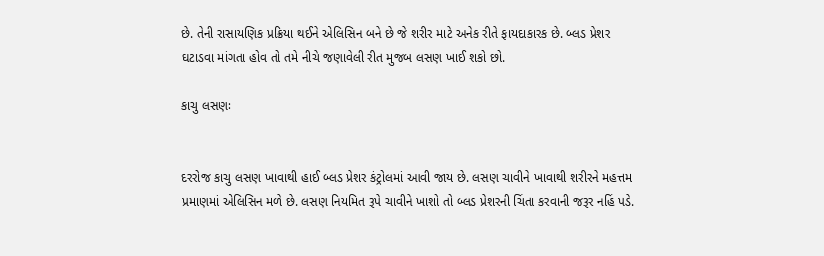છે. તેની રાસાયણિક પ્રક્રિયા થઈને એલિસિન બને છે જે શરીર માટે અનેક રીતે ફાયદાકારક છે. બ્લડ પ્રેશર ઘટાડવા માંગતા હોવ તો તમે નીચે જણાવેલી રીત મુજબ લસણ ખાઈ શકો છો.

કાચુ લસણઃ


દરરોજ કાચુ લસણ ખાવાથી હાઈ બ્લડ પ્રેશર કંટ્રોલમાં આવી જાય છે. લસણ ચાવીને ખાવાથી શરીરને મહત્તમ પ્રમાણમાં એલિસિન મળે છે. લસણ નિયમિત રૂપે ચાવીને ખાશો તો બ્લડ પ્રેશરની ચિંતા કરવાની જરૂર નહિં પડે.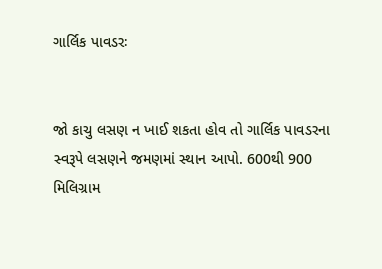ગાર્લિક પાવડરઃ


જો કાચુ લસણ ન ખાઈ શકતા હોવ તો ગાર્લિક પાવડરના સ્વરૂપે લસણને જમણમાં સ્થાન આપો. 600થી 900 મિલિગ્રામ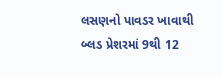લસણનો પાવડર ખાવાથી બ્લડ પ્રેશરમાં 9થી 12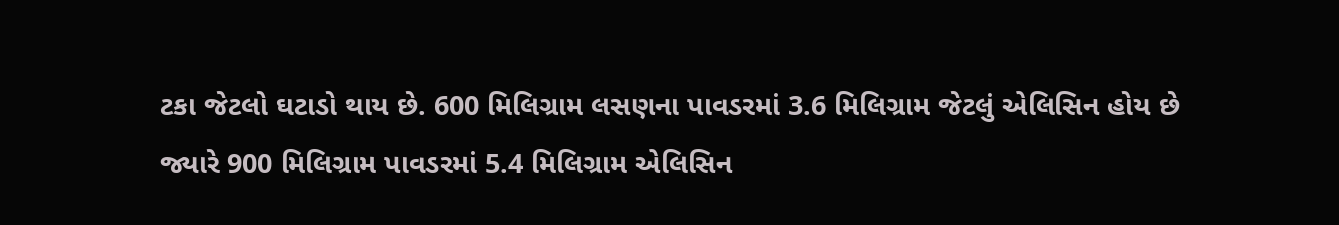ટકા જેટલો ઘટાડો થાય છે. 600 મિલિગ્રામ લસણના પાવડરમાં 3.6 મિલિગ્રામ જેટલું એલિસિન હોય છે જ્યારે 900 મિલિગ્રામ પાવડરમાં 5.4 મિલિગ્રામ એલિસિન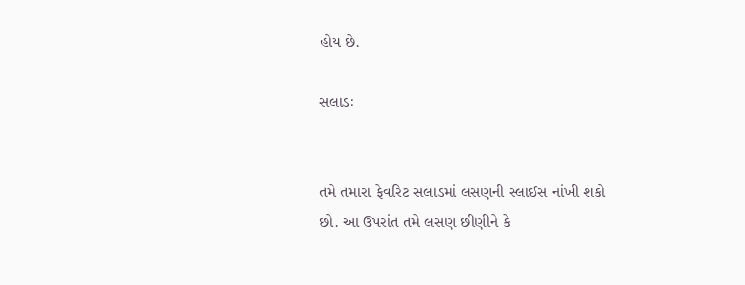હોય છે.

સલાડઃ


તમે તમારા ફેવરિટ સલાડમાં લસણની સ્લાઈસ નાંખી શકો છો. આ ઉપરાંત તમે લસણ છીણીને કે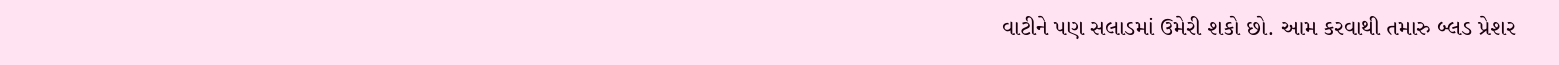વાટીને પણ સલાડમાં ઉમેરી શકો છો. આમ કરવાથી તમારુ બ્લડ પ્રેશર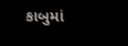કાબુમાં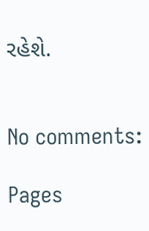રહેશે.


No comments:

Pages